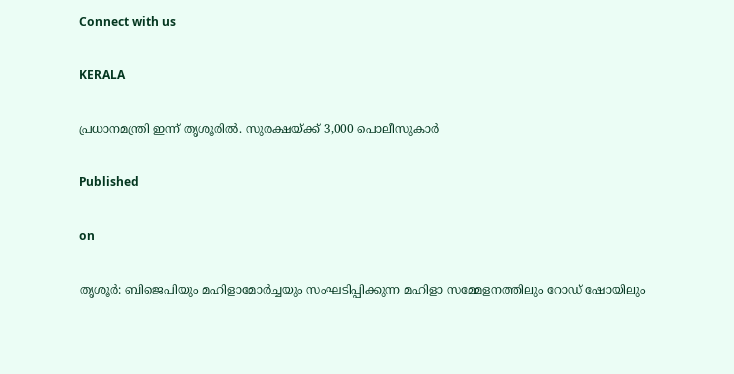Connect with us

KERALA

പ്രധാനമന്ത്രി ഇന്ന് തൃശൂരിൽ. സുരക്ഷയ്‌ക്ക് 3,000 പൊലീസുകാർ

Published

on

തൃശൂർ: ബിജെപിയും മഹിളാമോർച്ചയും സംഘടിപ്പിക്കുന്ന മഹിളാ സമ്മേളനത്തിലും റോഡ് ഷോയിലും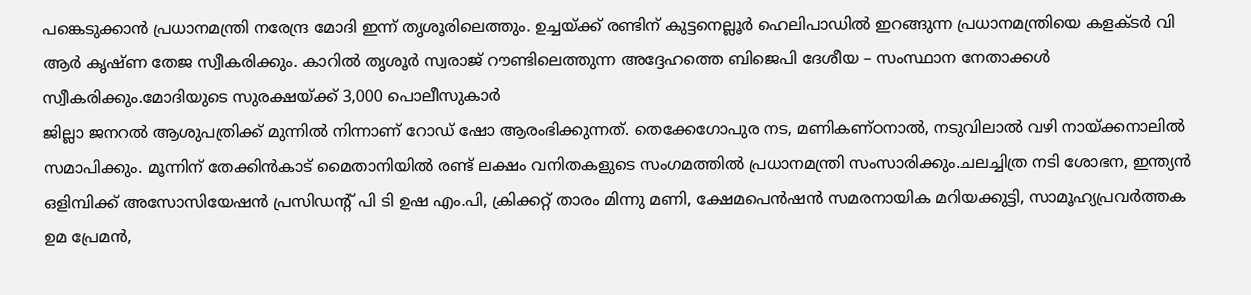പങ്കെടുക്കാൻ പ്രധാനമന്ത്രി നരേന്ദ്ര മോദി ഇന്ന് തൃശൂരിലെത്തും. ഉച്ചയ്ക്ക് രണ്ടിന് കുട്ടനെല്ലൂർ ഹെലിപാഡിൽ ഇറങ്ങുന്ന പ്രധാനമന്ത്രിയെ കളക്ടർ വി ആർ കൃഷ്ണ തേജ സ്വീകരിക്കും. കാറിൽ തൃശൂർ സ്വരാജ് റൗണ്ടിലെത്തുന്ന അദ്ദേഹത്തെ ബിജെപി ദേശീയ – സംസ്ഥാന നേതാക്കൾ സ്വീകരിക്കും.മോദിയുടെ സുരക്ഷയ്‌ക്ക് 3,000 പൊലീസുകാർ
ജില്ലാ ജനറൽ ആശുപത്രിക്ക് മുന്നിൽ നിന്നാണ് റോഡ് ഷോ ആരംഭിക്കുന്നത്. തെക്കേഗോപുര നട, മണികണ്ഠനാൽ, നടുവിലാൽ വഴി നായ്‌ക്കനാലിൽ സമാപിക്കും. മൂന്നിന് തേക്കിൻകാട് മൈതാനിയിൽ രണ്ട് ലക്ഷം വനിതകളുടെ സംഗമത്തിൽ പ്രധാനമന്ത്രി സംസാരിക്കും.ചലച്ചിത്ര നടി ശോഭന, ഇന്ത്യൻ ഒളിമ്പിക്ക് അസോസിയേഷൻ പ്രസിഡന്റ് പി ടി ഉഷ എം.പി, ക്രിക്കറ്റ് താരം മിന്നു മണി, ക്ഷേമപെൻഷൻ സമരനായിക മറിയക്കുട്ടി, സാമൂഹ്യപ്രവർത്തക ഉമ പ്രേമൻ,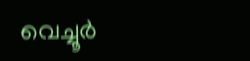വെച്ചൂർ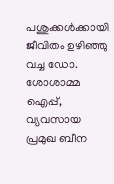പശുക്കൾക്കായി ജീവിതം ഉഴിഞ്ഞു വച്ച ഡോ. ശോശാമ്മ ഐപ്പ്, വ്യവസായ പ്രമുഖ ബീന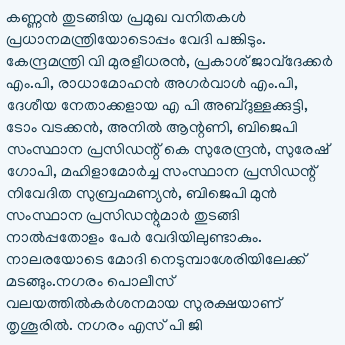കണ്ണൻ തുടങ്ങിയ പ്രമുഖ വനിതകൾ പ്രധാനമന്ത്രിയോടൊപ്പം വേദി പങ്കിടും.
കേന്ദ്രമന്ത്രി വി മുരളീധരൻ, പ്രകാശ് ജാവ്ദേക്കർ എം.പി, രാധാമോഹൻ അഗർവാൾ എം.പി, ദേശീയ നേതാക്കളായ എ പി അബ്ദുള്ളക്കുട്ടി, ടോം വടക്കൻ, അനിൽ ആന്റണി, ബിജെപി സംസ്ഥാന പ്രസിഡന്റ് കെ സുരേന്ദ്രൻ, സുരേഷ് ഗോപി, മഹിളാമോർച്ച സംസ്ഥാന പ്രസിഡന്റ് നിവേദിത സുബ്രഹ്മണ്യൻ, ബിജെപി മുൻ സംസ്ഥാന പ്രസിഡന്റുമാർ തുടങ്ങി നാൽപ്പതോളം പേർ വേദിയിലുണ്ടാകും. നാലരയോടെ മോദി നെടുമ്പാശേരിയിലേക്ക് മടങ്ങും.നഗരം പൊലീസ് വലയത്തിൽകർശനമായ സുരക്ഷയാണ് തൃശൂരിൽ. നഗരം എസ് പി ജി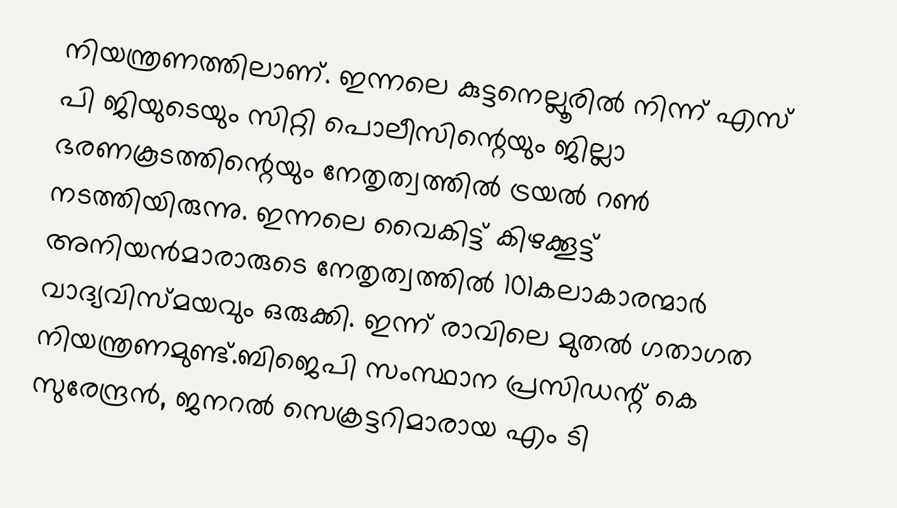നിയന്ത്രണത്തിലാണ്. ഇന്നലെ കുട്ടനെല്ലൂരിൽ നിന്ന് എസ് പി ജിയുടെയും സിറ്റി പൊലീസിന്റെയും ജില്ലാ ഭരണകൂടത്തിന്റെയും നേതൃത്വത്തിൽ ട്രയൽ റൺ നടത്തിയിരുന്നു. ഇന്നലെ വൈകിട്ട് കിഴക്കൂട്ട് അനിയൻമാരാരുടെ നേതൃത്വത്തിൽ 101കലാകാരന്മാർ വാദ്യവിസ്മയവും ഒരുക്കി. ഇന്ന് രാവിലെ മുതൽ ഗതാഗത നിയന്ത്രണമുണ്ട്.ബിജെപി സംസ്ഥാന പ്രസിഡന്റ് കെ സുരേന്ദ്രൻ, ജനറൽ സെക്രട്ടറിമാരായ എം ടി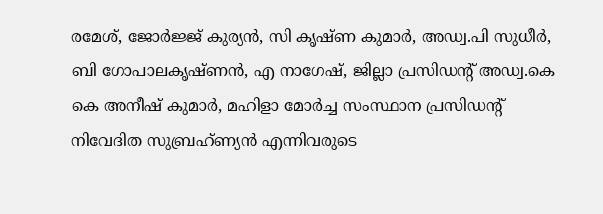രമേശ്, ജോർജ്ജ് കുര്യൻ, സി കൃഷ്ണ കുമാർ, അഡ്വ.പി സുധീർ, ബി ഗോപാലകൃഷ്ണൻ, എ നാഗേഷ്, ജില്ലാ പ്രസിഡന്റ് അഡ്വ.കെ കെ അനീഷ് കുമാർ, മഹിളാ മോർച്ച സംസ്ഥാന പ്രസിഡന്റ് നിവേദിത സുബ്രഹ്ണ്യൻ എന്നിവരുടെ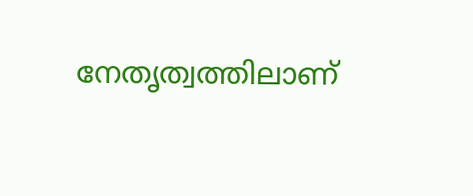നേതൃത്വത്തിലാണ്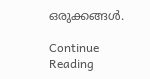ഒരുക്കങ്ങൾ.

Continue Reading